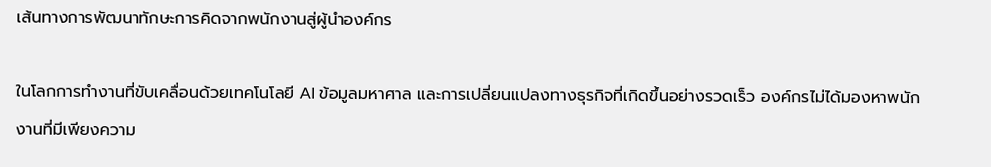เส้นทางการพัฒนาทักษะการคิดจากพนักงานสู่ผู้นำองค์กร

ในโลกการทำงานที่ขับเคลื่อนด้วยเทคโนโลยี AI ข้อมูลมหาศาล และการเปลี่ยนแปลงทางธุรกิจที่เกิดขึ้นอย่างรวดเร็ว องค์กรไม่ได้มองหาพนักงานที่มีเพียงความ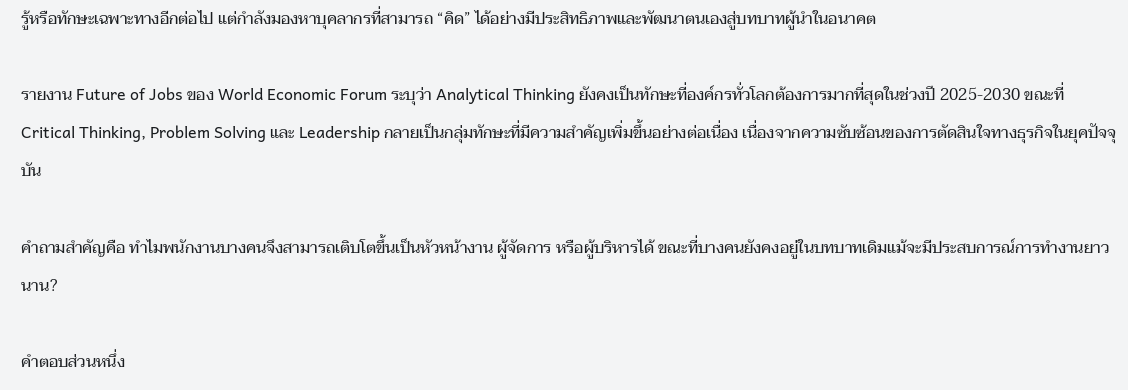รู้หรือทักษะเฉพาะทางอีกต่อไป แต่กำลังมองหาบุคลากรที่สามารถ “คิด” ได้อย่างมีประสิทธิภาพและพัฒนาตนเองสู่บทบาทผู้นำในอนาคต

รายงาน Future of Jobs ของ World Economic Forum ระบุว่า Analytical Thinking ยังคงเป็นทักษะที่องค์กรทั่วโลกต้องการมากที่สุดในช่วงปี 2025-2030 ขณะที่ Critical Thinking, Problem Solving และ Leadership กลายเป็นกลุ่มทักษะที่มีความสำคัญเพิ่มขึ้นอย่างต่อเนื่อง เนื่องจากความซับซ้อนของการตัดสินใจทางธุรกิจในยุคปัจจุบัน

คำถามสำคัญคือ ทำไมพนักงานบางคนจึงสามารถเติบโตขึ้นเป็นหัวหน้างาน ผู้จัดการ หรือผู้บริหารได้ ขณะที่บางคนยังคงอยู่ในบทบาทเดิมแม้จะมีประสบการณ์การทำงานยาวนาน?

คำตอบส่วนหนึ่ง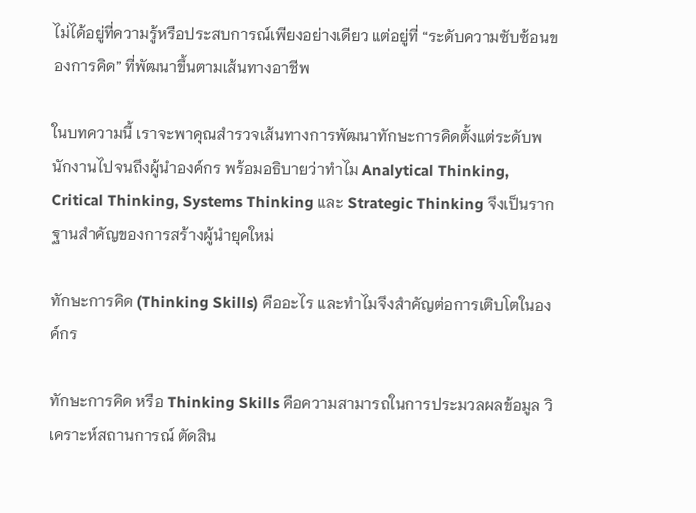ไม่ได้อยู่ที่ความรู้หรือประสบการณ์เพียงอย่างเดียว แต่อยู่ที่ “ระดับความซับซ้อนของการคิด” ที่พัฒนาขึ้นตามเส้นทางอาชีพ

ในบทความนี้ เราจะพาคุณสำรวจเส้นทางการพัฒนาทักษะการคิดตั้งแต่ระดับพนักงานไปจนถึงผู้นำองค์กร พร้อมอธิบายว่าทำไม Analytical Thinking, Critical Thinking, Systems Thinking และ Strategic Thinking จึงเป็นรากฐานสำคัญของการสร้างผู้นำยุคใหม่

ทักษะการคิด (Thinking Skills) คืออะไร และทำไมจึงสำคัญต่อการเติบโตในองค์กร

ทักษะการคิด หรือ Thinking Skills คือความสามารถในการประมวลผลข้อมูล วิเคราะห์สถานการณ์ ตัดสิน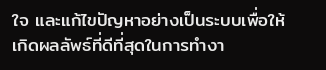ใจ และแก้ไขปัญหาอย่างเป็นระบบเพื่อให้เกิดผลลัพธ์ที่ดีที่สุดในการทำงา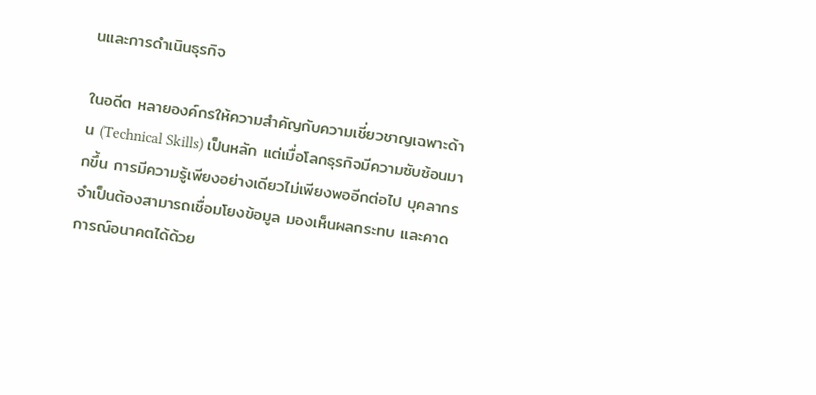นและการดำเนินธุรกิจ

ในอดีต หลายองค์กรให้ความสำคัญกับความเชี่ยวชาญเฉพาะด้าน (Technical Skills) เป็นหลัก แต่เมื่อโลกธุรกิจมีความซับซ้อนมากขึ้น การมีความรู้เพียงอย่างเดียวไม่เพียงพออีกต่อไป บุคลากรจำเป็นต้องสามารถเชื่อมโยงข้อมูล มองเห็นผลกระทบ และคาดการณ์อนาคตได้ด้วย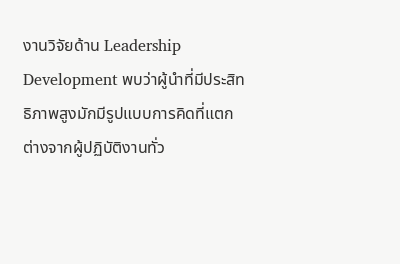งานวิจัยด้าน Leadership Development พบว่าผู้นำที่มีประสิทธิภาพสูงมักมีรูปแบบการคิดที่แตกต่างจากผู้ปฏิบัติงานทั่ว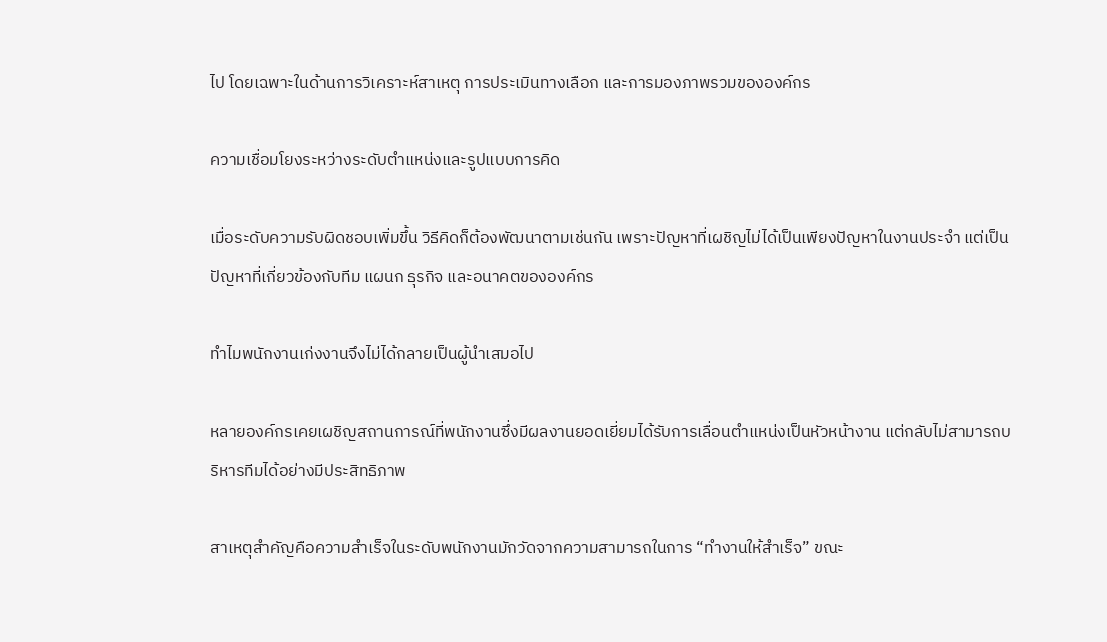ไป โดยเฉพาะในด้านการวิเคราะห์สาเหตุ การประเมินทางเลือก และการมองภาพรวมขององค์กร

ความเชื่อมโยงระหว่างระดับตำแหน่งและรูปแบบการคิด

เมื่อระดับความรับผิดชอบเพิ่มขึ้น วิธีคิดก็ต้องพัฒนาตามเช่นกัน เพราะปัญหาที่เผชิญไม่ได้เป็นเพียงปัญหาในงานประจำ แต่เป็นปัญหาที่เกี่ยวข้องกับทีม แผนก ธุรกิจ และอนาคตขององค์กร

ทำไมพนักงานเก่งงานจึงไม่ได้กลายเป็นผู้นำเสมอไป

หลายองค์กรเคยเผชิญสถานการณ์ที่พนักงานซึ่งมีผลงานยอดเยี่ยมได้รับการเลื่อนตำแหน่งเป็นหัวหน้างาน แต่กลับไม่สามารถบริหารทีมได้อย่างมีประสิทธิภาพ

สาเหตุสำคัญคือความสำเร็จในระดับพนักงานมักวัดจากความสามารถในการ “ทำงานให้สำเร็จ” ขณะ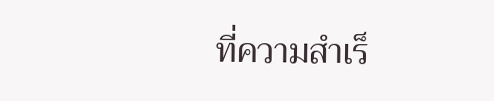ที่ความสำเร็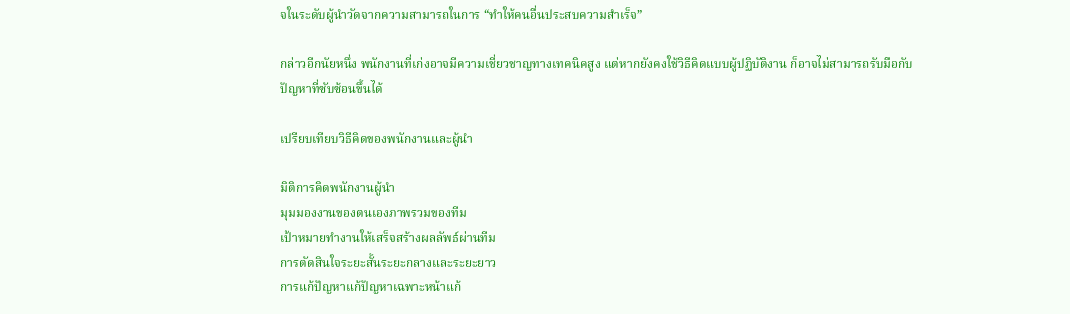จในระดับผู้นำวัดจากความสามารถในการ “ทำให้คนอื่นประสบความสำเร็จ”

กล่าวอีกนัยหนึ่ง พนักงานที่เก่งอาจมีความเชี่ยวชาญทางเทคนิคสูง แต่หากยังคงใช้วิธีคิดแบบผู้ปฏิบัติงาน ก็อาจไม่สามารถรับมือกับปัญหาที่ซับซ้อนขึ้นได้

เปรียบเทียบวิธีคิดของพนักงานและผู้นำ

มิติการคิดพนักงานผู้นำ
มุมมองงานของตนเองภาพรวมของทีม
เป้าหมายทำงานให้เสร็จสร้างผลลัพธ์ผ่านทีม
การตัดสินใจระยะสั้นระยะกลางและระยะยาว
การแก้ปัญหาแก้ปัญหาเฉพาะหน้าแก้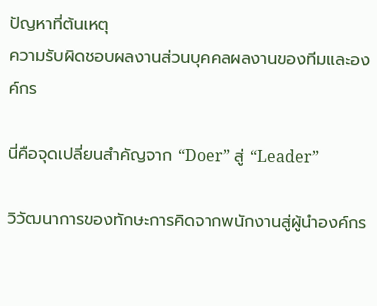ปัญหาที่ต้นเหตุ
ความรับผิดชอบผลงานส่วนบุคคลผลงานของทีมและองค์กร

นี่คือจุดเปลี่ยนสำคัญจาก “Doer” สู่ “Leader”

วิวัฒนาการของทักษะการคิดจากพนักงานสู่ผู้นำองค์กร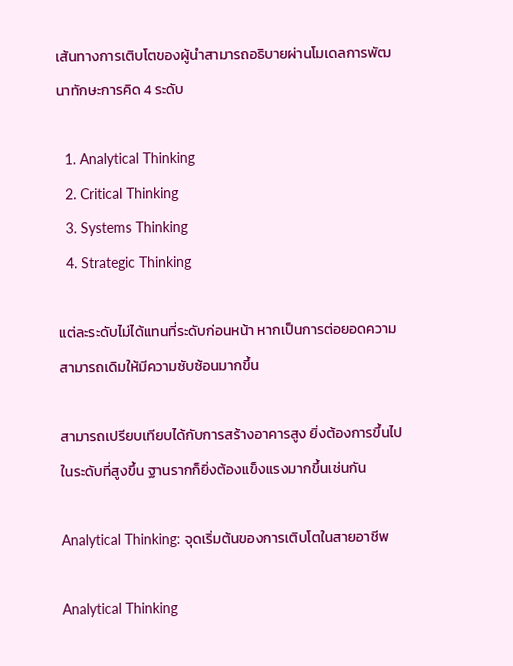เส้นทางการเติบโตของผู้นำสามารถอธิบายผ่านโมเดลการพัฒนาทักษะการคิด 4 ระดับ

  1. Analytical Thinking
  2. Critical Thinking
  3. Systems Thinking
  4. Strategic Thinking

แต่ละระดับไม่ได้แทนที่ระดับก่อนหน้า หากเป็นการต่อยอดความสามารถเดิมให้มีความซับซ้อนมากขึ้น

สามารถเปรียบเทียบได้กับการสร้างอาคารสูง ยิ่งต้องการขึ้นไปในระดับที่สูงขึ้น ฐานรากก็ยิ่งต้องแข็งแรงมากขึ้นเช่นกัน

Analytical Thinking: จุดเริ่มต้นของการเติบโตในสายอาชีพ

Analytical Thinking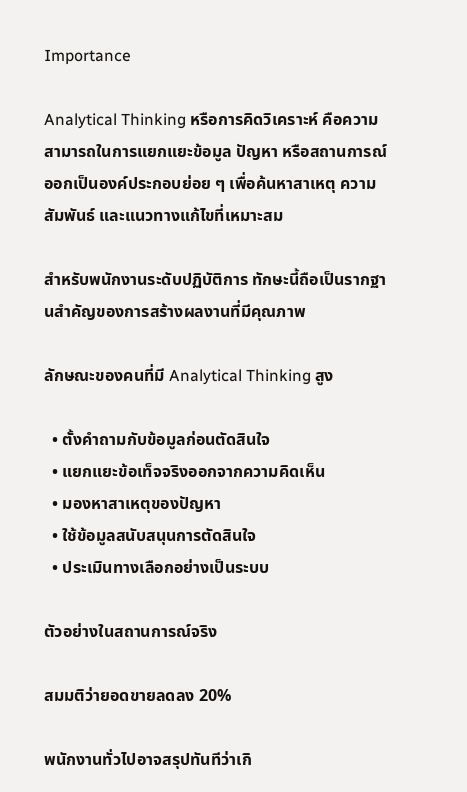Importance

Analytical Thinking หรือการคิดวิเคราะห์ คือความสามารถในการแยกแยะข้อมูล ปัญหา หรือสถานการณ์ออกเป็นองค์ประกอบย่อย ๆ เพื่อค้นหาสาเหตุ ความสัมพันธ์ และแนวทางแก้ไขที่เหมาะสม

สำหรับพนักงานระดับปฏิบัติการ ทักษะนี้ถือเป็นรากฐานสำคัญของการสร้างผลงานที่มีคุณภาพ

ลักษณะของคนที่มี Analytical Thinking สูง

  • ตั้งคำถามกับข้อมูลก่อนตัดสินใจ
  • แยกแยะข้อเท็จจริงออกจากความคิดเห็น
  • มองหาสาเหตุของปัญหา
  • ใช้ข้อมูลสนับสนุนการตัดสินใจ
  • ประเมินทางเลือกอย่างเป็นระบบ

ตัวอย่างในสถานการณ์จริง

สมมติว่ายอดขายลดลง 20%

พนักงานทั่วไปอาจสรุปทันทีว่าเกิ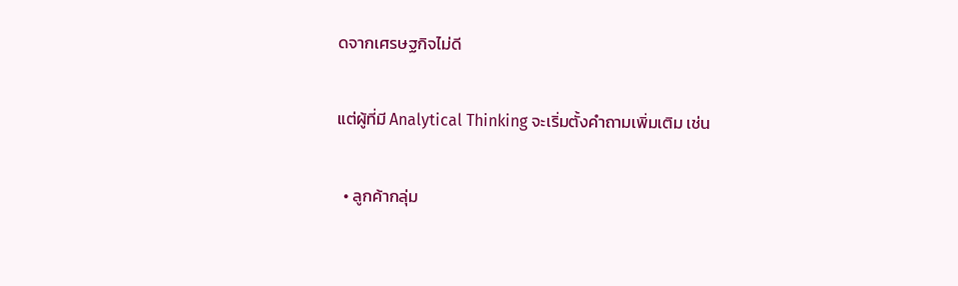ดจากเศรษฐกิจไม่ดี

แต่ผู้ที่มี Analytical Thinking จะเริ่มตั้งคำถามเพิ่มเติม เช่น

  • ลูกค้ากลุ่ม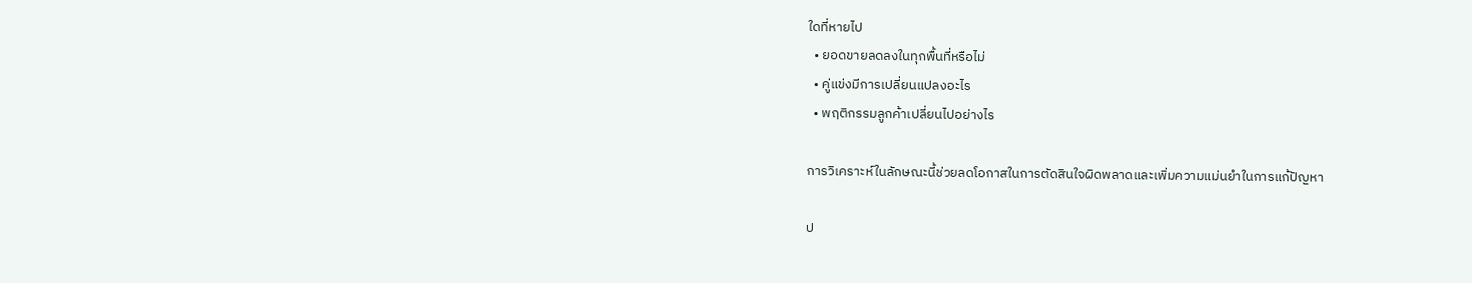ใดที่หายไป
  • ยอดขายลดลงในทุกพื้นที่หรือไม่
  • คู่แข่งมีการเปลี่ยนแปลงอะไร
  • พฤติกรรมลูกค้าเปลี่ยนไปอย่างไร

การวิเคราะห์ในลักษณะนี้ช่วยลดโอกาสในการตัดสินใจผิดพลาดและเพิ่มความแม่นยำในการแก้ปัญหา

ป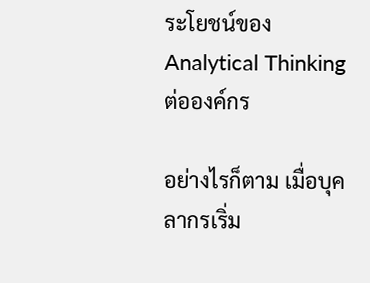ระโยชน์ของ Analytical Thinking ต่อองค์กร

อย่างไรก็ตาม เมื่อบุคลากรเริ่ม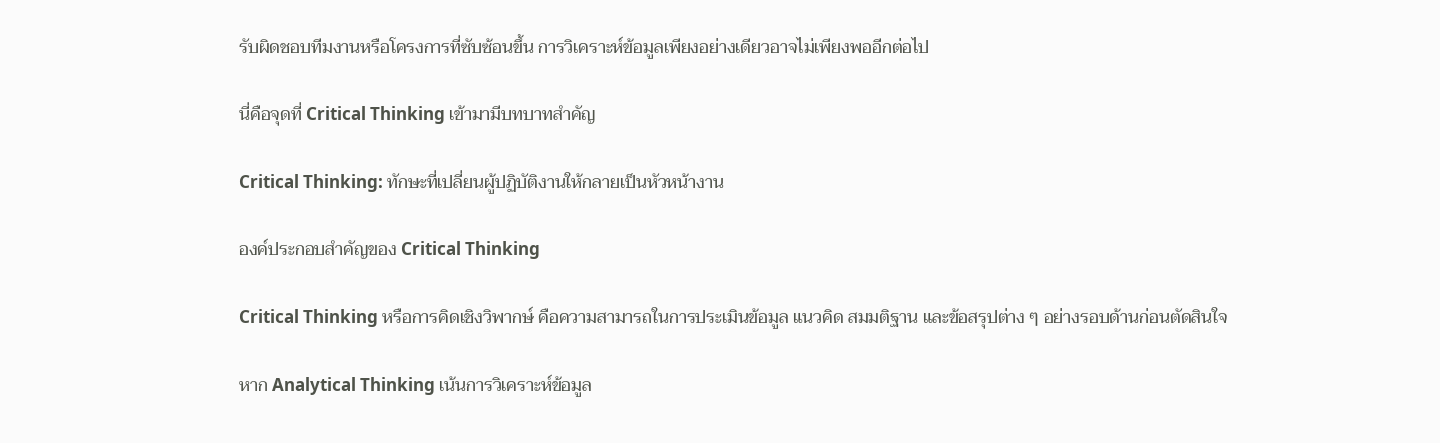รับผิดชอบทีมงานหรือโครงการที่ซับซ้อนขึ้น การวิเคราะห์ข้อมูลเพียงอย่างเดียวอาจไม่เพียงพออีกต่อไป

นี่คือจุดที่ Critical Thinking เข้ามามีบทบาทสำคัญ

Critical Thinking: ทักษะที่เปลี่ยนผู้ปฏิบัติงานให้กลายเป็นหัวหน้างาน

องค์ประกอบสำคัญของ Critical Thinking

Critical Thinking หรือการคิดเชิงวิพากษ์ คือความสามารถในการประเมินข้อมูล แนวคิด สมมติฐาน และข้อสรุปต่าง ๆ อย่างรอบด้านก่อนตัดสินใจ

หาก Analytical Thinking เน้นการวิเคราะห์ข้อมูล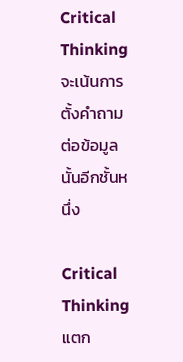Critical Thinking จะเน้นการตั้งคำถามต่อข้อมูลนั้นอีกชั้นหนึ่ง

Critical Thinking แตก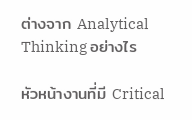ต่างจาก Analytical Thinking อย่างไร

หัวหน้างานที่มี Critical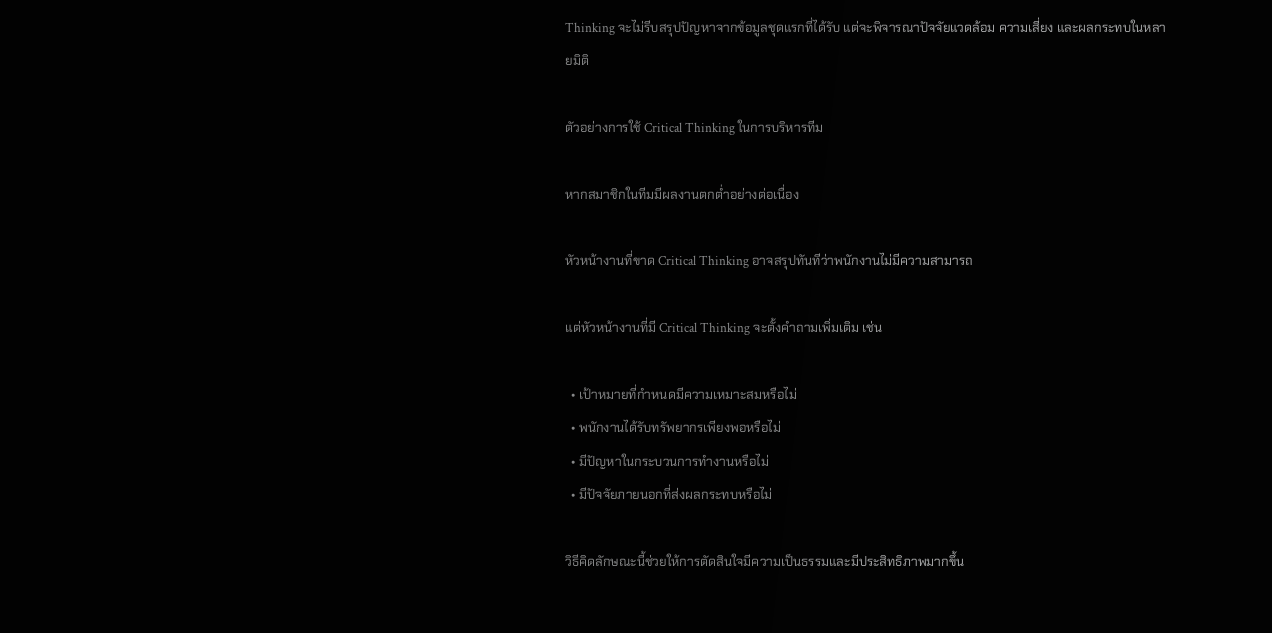Thinking จะไม่รีบสรุปปัญหาจากข้อมูลชุดแรกที่ได้รับ แต่จะพิจารณาปัจจัยแวดล้อม ความเสี่ยง และผลกระทบในหลายมิติ

ตัวอย่างการใช้ Critical Thinking ในการบริหารทีม

หากสมาชิกในทีมมีผลงานตกต่ำอย่างต่อเนื่อง

หัวหน้างานที่ขาด Critical Thinking อาจสรุปทันทีว่าพนักงานไม่มีความสามารถ

แต่หัวหน้างานที่มี Critical Thinking จะตั้งคำถามเพิ่มเติม เช่น

  • เป้าหมายที่กำหนดมีความเหมาะสมหรือไม่
  • พนักงานได้รับทรัพยากรเพียงพอหรือไม่
  • มีปัญหาในกระบวนการทำงานหรือไม่
  • มีปัจจัยภายนอกที่ส่งผลกระทบหรือไม่

วิธีคิดลักษณะนี้ช่วยให้การตัดสินใจมีความเป็นธรรมและมีประสิทธิภาพมากขึ้น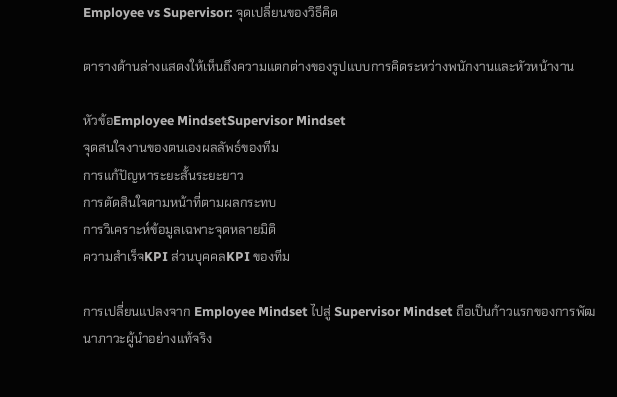Employee vs Supervisor: จุดเปลี่ยนของวิธีคิด

ตารางด้านล่างแสดงให้เห็นถึงความแตกต่างของรูปแบบการคิดระหว่างพนักงานและหัวหน้างาน

หัวข้อEmployee MindsetSupervisor Mindset
จุดสนใจงานของตนเองผลลัพธ์ของทีม
การแก้ปัญหาระยะสั้นระยะยาว
การตัดสินใจตามหน้าที่ตามผลกระทบ
การวิเคราะห์ข้อมูลเฉพาะจุดหลายมิติ
ความสำเร็จKPI ส่วนบุคคลKPI ของทีม

การเปลี่ยนแปลงจาก Employee Mindset ไปสู่ Supervisor Mindset ถือเป็นก้าวแรกของการพัฒนาภาวะผู้นำอย่างแท้จริง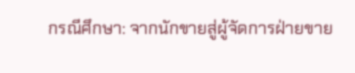กรณีศึกษา: จากนักขายสู่ผู้จัดการฝ่ายขาย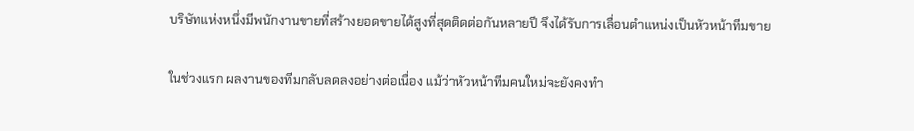บริษัทแห่งหนึ่งมีพนักงานขายที่สร้างยอดขายได้สูงที่สุดติดต่อกันหลายปี จึงได้รับการเลื่อนตำแหน่งเป็นหัวหน้าทีมขาย

ในช่วงแรก ผลงานของทีมกลับลดลงอย่างต่อเนื่อง แม้ว่าหัวหน้าทีมคนใหม่จะยังคงทำ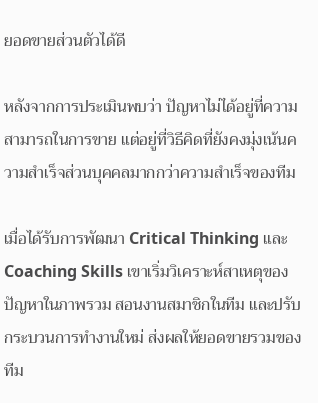ยอดขายส่วนตัวได้ดี

หลังจากการประเมินพบว่า ปัญหาไม่ได้อยู่ที่ความสามารถในการขาย แต่อยู่ที่วิธีคิดที่ยังคงมุ่งเน้นความสำเร็จส่วนบุคคลมากกว่าความสำเร็จของทีม

เมื่อได้รับการพัฒนา Critical Thinking และ Coaching Skills เขาเริ่มวิเคราะห์สาเหตุของปัญหาในภาพรวม สอนงานสมาชิกในทีม และปรับกระบวนการทำงานใหม่ ส่งผลให้ยอดขายรวมของทีม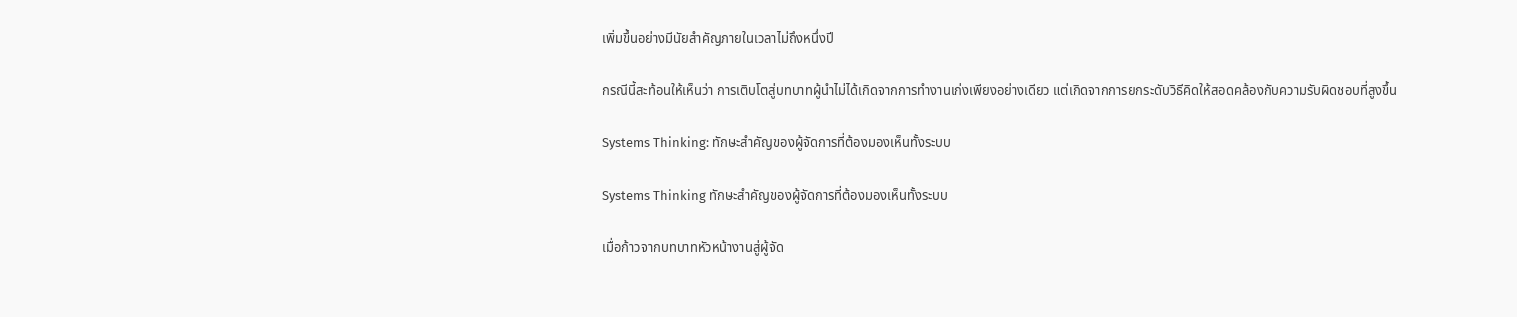เพิ่มขึ้นอย่างมีนัยสำคัญภายในเวลาไม่ถึงหนึ่งปี

กรณีนี้สะท้อนให้เห็นว่า การเติบโตสู่บทบาทผู้นำไม่ได้เกิดจากการทำงานเก่งเพียงอย่างเดียว แต่เกิดจากการยกระดับวิธีคิดให้สอดคล้องกับความรับผิดชอบที่สูงขึ้น

Systems Thinking: ทักษะสำคัญของผู้จัดการที่ต้องมองเห็นทั้งระบบ

Systems Thinking ทักษะสำคัญของผู้จัดการที่ต้องมองเห็นทั้งระบบ

เมื่อก้าวจากบทบาทหัวหน้างานสู่ผู้จัด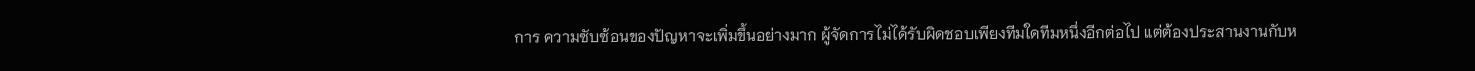การ ความซับซ้อนของปัญหาจะเพิ่มขึ้นอย่างมาก ผู้จัดการไม่ได้รับผิดชอบเพียงทีมใดทีมหนึ่งอีกต่อไป แต่ต้องประสานงานกับห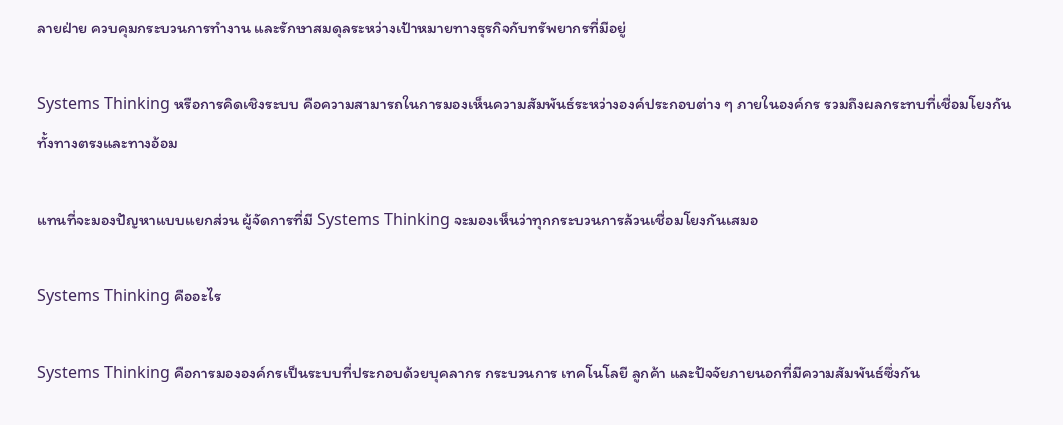ลายฝ่าย ควบคุมกระบวนการทำงาน และรักษาสมดุลระหว่างเป้าหมายทางธุรกิจกับทรัพยากรที่มีอยู่

Systems Thinking หรือการคิดเชิงระบบ คือความสามารถในการมองเห็นความสัมพันธ์ระหว่างองค์ประกอบต่าง ๆ ภายในองค์กร รวมถึงผลกระทบที่เชื่อมโยงกันทั้งทางตรงและทางอ้อม

แทนที่จะมองปัญหาแบบแยกส่วน ผู้จัดการที่มี Systems Thinking จะมองเห็นว่าทุกกระบวนการล้วนเชื่อมโยงกันเสมอ

Systems Thinking คืออะไร

Systems Thinking คือการมององค์กรเป็นระบบที่ประกอบด้วยบุคลากร กระบวนการ เทคโนโลยี ลูกค้า และปัจจัยภายนอกที่มีความสัมพันธ์ซึ่งกัน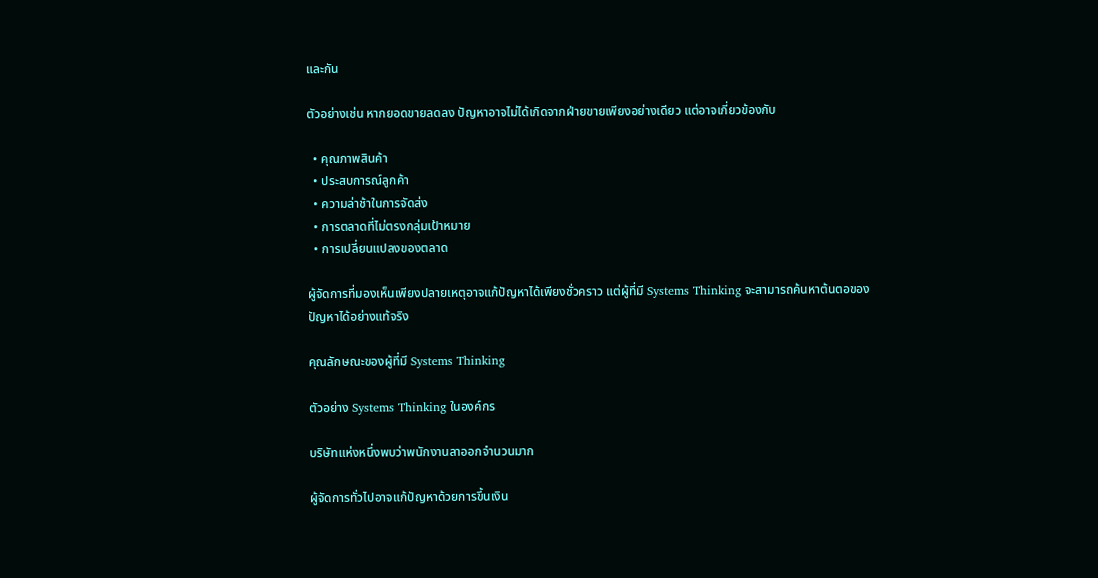และกัน

ตัวอย่างเช่น หากยอดขายลดลง ปัญหาอาจไม่ได้เกิดจากฝ่ายขายเพียงอย่างเดียว แต่อาจเกี่ยวข้องกับ

  • คุณภาพสินค้า
  • ประสบการณ์ลูกค้า
  • ความล่าช้าในการจัดส่ง
  • การตลาดที่ไม่ตรงกลุ่มเป้าหมาย
  • การเปลี่ยนแปลงของตลาด

ผู้จัดการที่มองเห็นเพียงปลายเหตุอาจแก้ปัญหาได้เพียงชั่วคราว แต่ผู้ที่มี Systems Thinking จะสามารถค้นหาต้นตอของปัญหาได้อย่างแท้จริง

คุณลักษณะของผู้ที่มี Systems Thinking

ตัวอย่าง Systems Thinking ในองค์กร

บริษัทแห่งหนึ่งพบว่าพนักงานลาออกจำนวนมาก

ผู้จัดการทั่วไปอาจแก้ปัญหาด้วยการขึ้นเงิน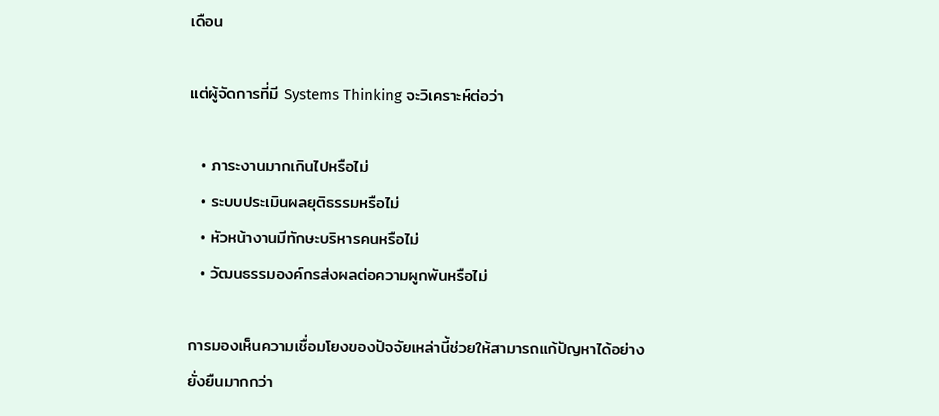เดือน

แต่ผู้จัดการที่มี Systems Thinking จะวิเคราะห์ต่อว่า

  • ภาระงานมากเกินไปหรือไม่
  • ระบบประเมินผลยุติธรรมหรือไม่
  • หัวหน้างานมีทักษะบริหารคนหรือไม่
  • วัฒนธรรมองค์กรส่งผลต่อความผูกพันหรือไม่

การมองเห็นความเชื่อมโยงของปัจจัยเหล่านี้ช่วยให้สามารถแก้ปัญหาได้อย่างยั่งยืนมากกว่า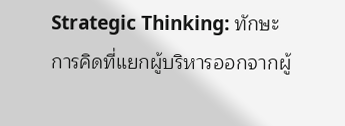Strategic Thinking: ทักษะการคิดที่แยกผู้บริหารออกจากผู้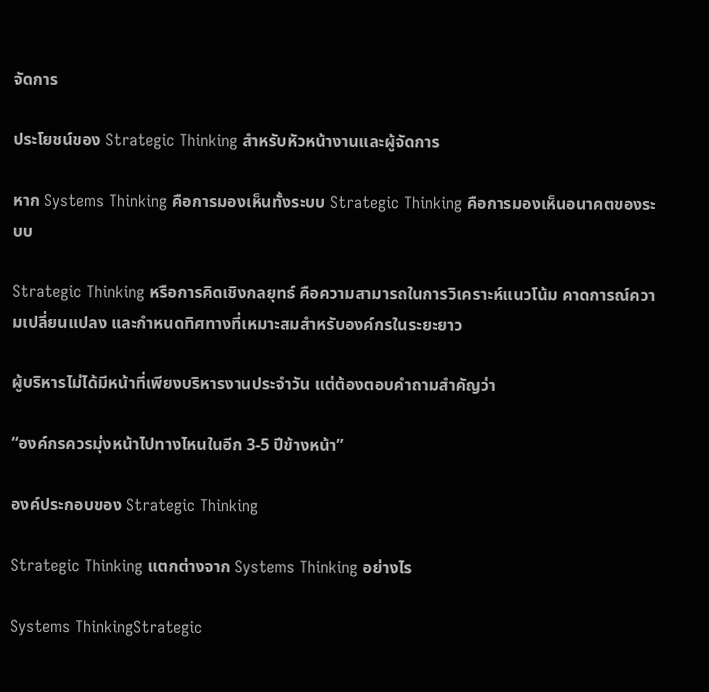จัดการ

ประโยชน์ของ Strategic Thinking สำหรับหัวหน้างานและผู้จัดการ

หาก Systems Thinking คือการมองเห็นทั้งระบบ Strategic Thinking คือการมองเห็นอนาคตของระบบ

Strategic Thinking หรือการคิดเชิงกลยุทธ์ คือความสามารถในการวิเคราะห์แนวโน้ม คาดการณ์ความเปลี่ยนแปลง และกำหนดทิศทางที่เหมาะสมสำหรับองค์กรในระยะยาว

ผู้บริหารไม่ได้มีหน้าที่เพียงบริหารงานประจำวัน แต่ต้องตอบคำถามสำคัญว่า

“องค์กรควรมุ่งหน้าไปทางไหนในอีก 3-5 ปีข้างหน้า”

องค์ประกอบของ Strategic Thinking

Strategic Thinking แตกต่างจาก Systems Thinking อย่างไร

Systems ThinkingStrategic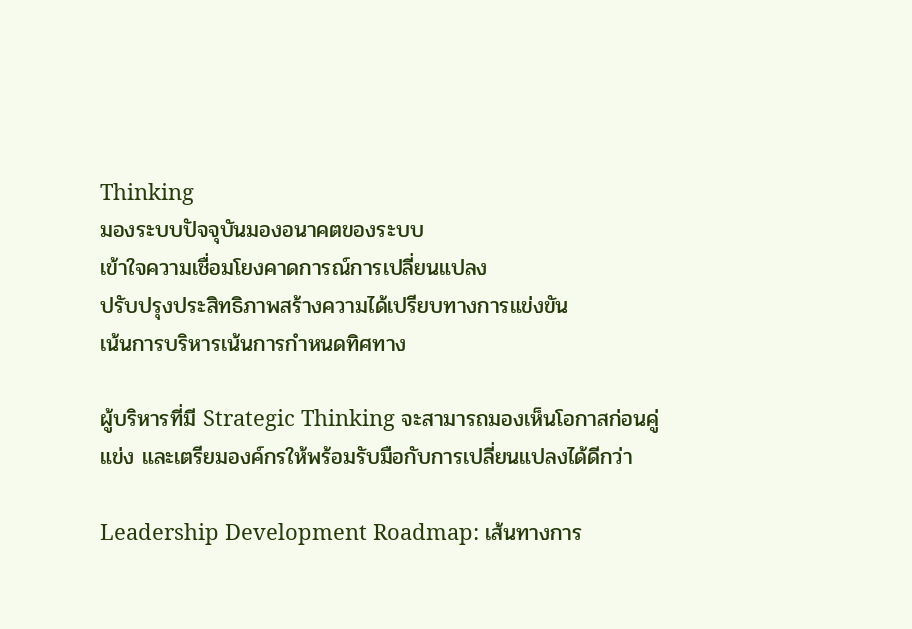Thinking
มองระบบปัจจุบันมองอนาคตของระบบ
เข้าใจความเชื่อมโยงคาดการณ์การเปลี่ยนแปลง
ปรับปรุงประสิทธิภาพสร้างความได้เปรียบทางการแข่งขัน
เน้นการบริหารเน้นการกำหนดทิศทาง

ผู้บริหารที่มี Strategic Thinking จะสามารถมองเห็นโอกาสก่อนคู่แข่ง และเตรียมองค์กรให้พร้อมรับมือกับการเปลี่ยนแปลงได้ดีกว่า

Leadership Development Roadmap: เส้นทางการ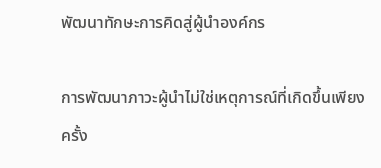พัฒนาทักษะการคิดสู่ผู้นำองค์กร

การพัฒนาภาวะผู้นำไม่ใช่เหตุการณ์ที่เกิดขึ้นเพียงครั้ง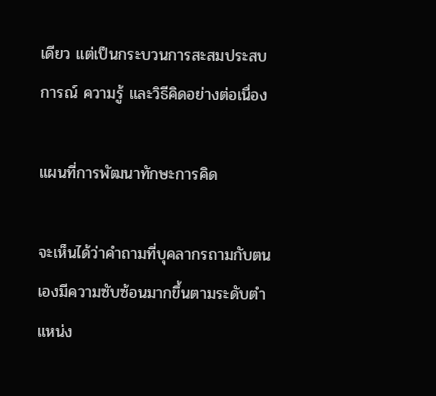เดียว แต่เป็นกระบวนการสะสมประสบการณ์ ความรู้ และวิธีคิดอย่างต่อเนื่อง

แผนที่การพัฒนาทักษะการคิด

จะเห็นได้ว่าคำถามที่บุคลากรถามกับตนเองมีความซับซ้อนมากขึ้นตามระดับตำแหน่ง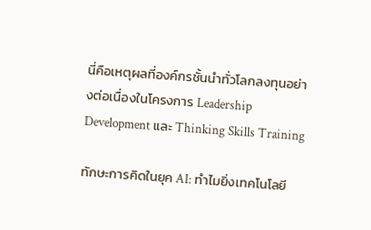นี่คือเหตุผลที่องค์กรชั้นนำทั่วโลกลงทุนอย่างต่อเนื่องในโครงการ Leadership Development และ Thinking Skills Training

ทักษะการคิดในยุค AI: ทำไมยิ่งเทคโนโลยี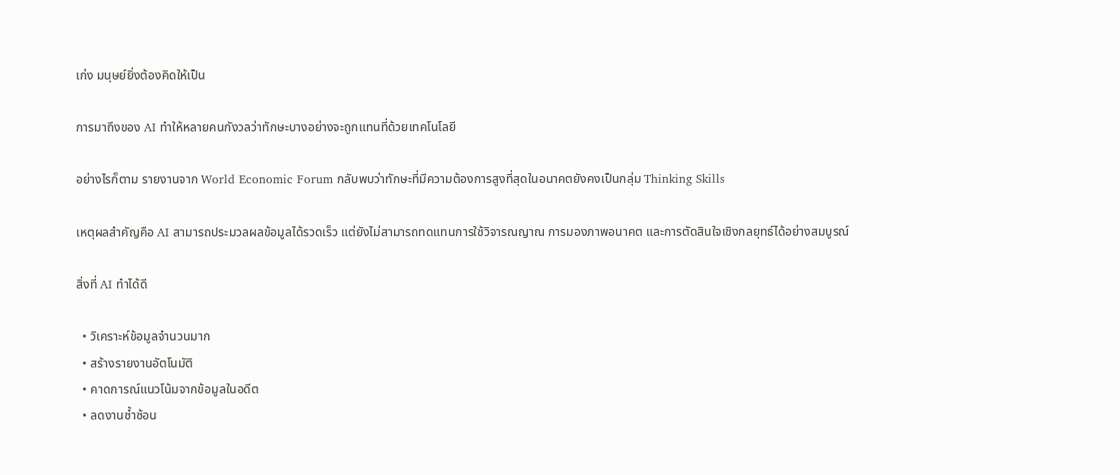เก่ง มนุษย์ยิ่งต้องคิดให้เป็น

การมาถึงของ AI ทำให้หลายคนกังวลว่าทักษะบางอย่างจะถูกแทนที่ด้วยเทคโนโลยี

อย่างไรก็ตาม รายงานจาก World Economic Forum กลับพบว่าทักษะที่มีความต้องการสูงที่สุดในอนาคตยังคงเป็นกลุ่ม Thinking Skills

เหตุผลสำคัญคือ AI สามารถประมวลผลข้อมูลได้รวดเร็ว แต่ยังไม่สามารถทดแทนการใช้วิจารณญาณ การมองภาพอนาคต และการตัดสินใจเชิงกลยุทธ์ได้อย่างสมบูรณ์

สิ่งที่ AI ทำได้ดี

  • วิเคราะห์ข้อมูลจำนวนมาก
  • สร้างรายงานอัตโนมัติ
  • คาดการณ์แนวโน้มจากข้อมูลในอดีต
  • ลดงานซ้ำซ้อน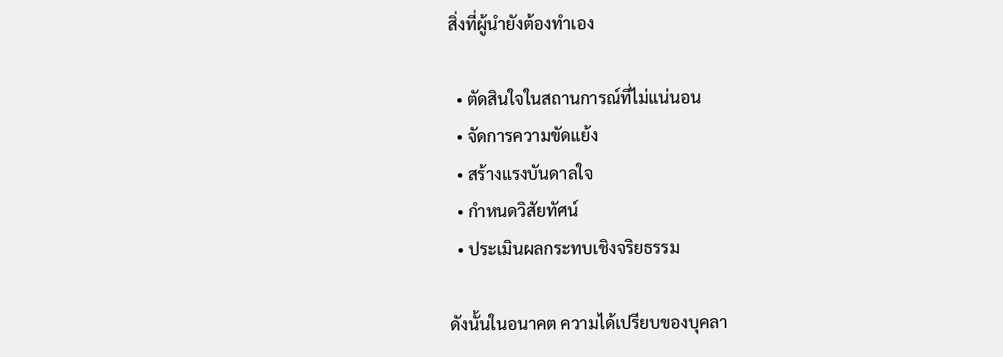สิ่งที่ผู้นำยังต้องทำเอง

  • ตัดสินใจในสถานการณ์ที่ไม่แน่นอน
  • จัดการความขัดแย้ง
  • สร้างแรงบันดาลใจ
  • กำหนดวิสัยทัศน์
  • ประเมินผลกระทบเชิงจริยธรรม

ดังนั้นในอนาคต ความได้เปรียบของบุคลา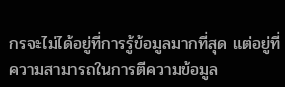กรจะไม่ได้อยู่ที่การรู้ข้อมูลมากที่สุด แต่อยู่ที่ความสามารถในการตีความข้อมูล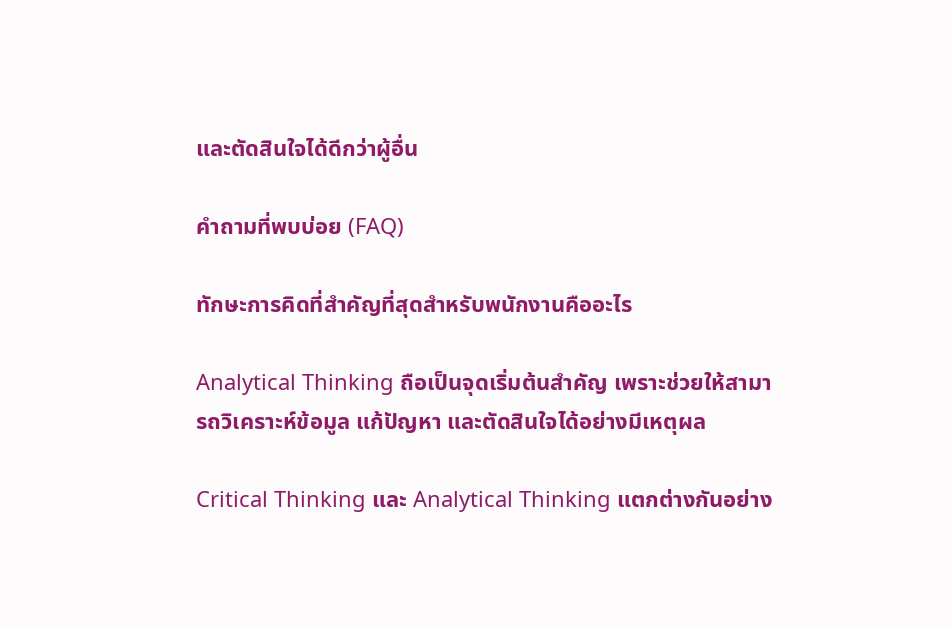และตัดสินใจได้ดีกว่าผู้อื่น

คำถามที่พบบ่อย (FAQ)

ทักษะการคิดที่สำคัญที่สุดสำหรับพนักงานคืออะไร

Analytical Thinking ถือเป็นจุดเริ่มต้นสำคัญ เพราะช่วยให้สามารถวิเคราะห์ข้อมูล แก้ปัญหา และตัดสินใจได้อย่างมีเหตุผล

Critical Thinking และ Analytical Thinking แตกต่างกันอย่าง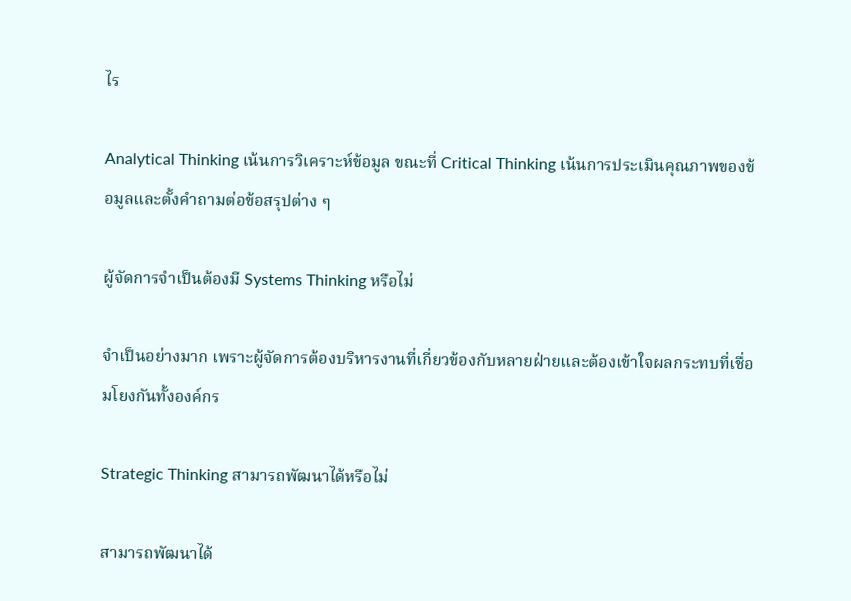ไร

Analytical Thinking เน้นการวิเคราะห์ข้อมูล ขณะที่ Critical Thinking เน้นการประเมินคุณภาพของข้อมูลและตั้งคำถามต่อข้อสรุปต่าง ๆ

ผู้จัดการจำเป็นต้องมี Systems Thinking หรือไม่

จำเป็นอย่างมาก เพราะผู้จัดการต้องบริหารงานที่เกี่ยวข้องกับหลายฝ่ายและต้องเข้าใจผลกระทบที่เชื่อมโยงกันทั้งองค์กร

Strategic Thinking สามารถพัฒนาได้หรือไม่

สามารถพัฒนาได้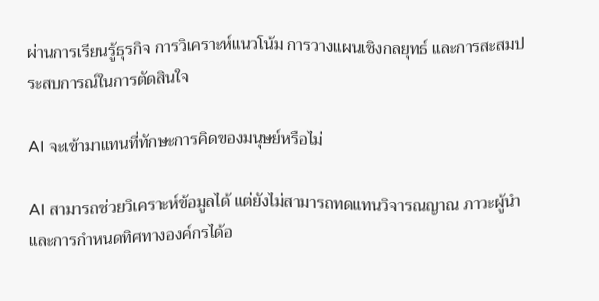ผ่านการเรียนรู้ธุรกิจ การวิเคราะห์แนวโน้ม การวางแผนเชิงกลยุทธ์ และการสะสมประสบการณ์ในการตัดสินใจ

AI จะเข้ามาแทนที่ทักษะการคิดของมนุษย์หรือไม่

AI สามารถช่วยวิเคราะห์ข้อมูลได้ แต่ยังไม่สามารถทดแทนวิจารณญาณ ภาวะผู้นำ และการกำหนดทิศทางองค์กรได้อ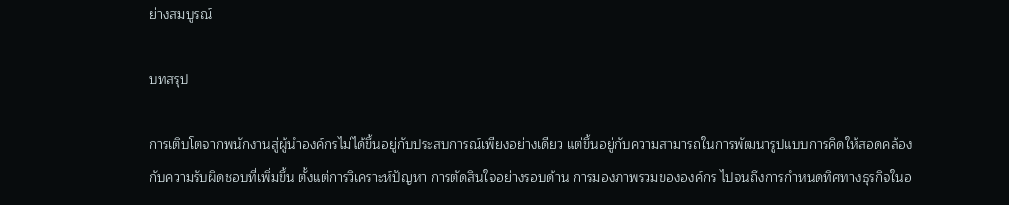ย่างสมบูรณ์

บทสรุป

การเติบโตจากพนักงานสู่ผู้นำองค์กรไม่ได้ขึ้นอยู่กับประสบการณ์เพียงอย่างเดียว แต่ขึ้นอยู่กับความสามารถในการพัฒนารูปแบบการคิดให้สอดคล้องกับความรับผิดชอบที่เพิ่มขึ้น ตั้งแต่การวิเคราะห์ปัญหา การตัดสินใจอย่างรอบด้าน การมองภาพรวมขององค์กร ไปจนถึงการกำหนดทิศทางธุรกิจในอ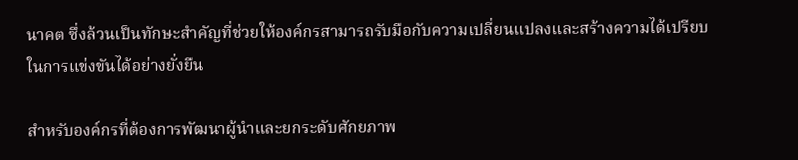นาคต ซึ่งล้วนเป็นทักษะสำคัญที่ช่วยให้องค์กรสามารถรับมือกับความเปลี่ยนแปลงและสร้างความได้เปรียบในการแข่งขันได้อย่างยั่งยืน

สำหรับองค์กรที่ต้องการพัฒนาผู้นำและยกระดับศักยภาพ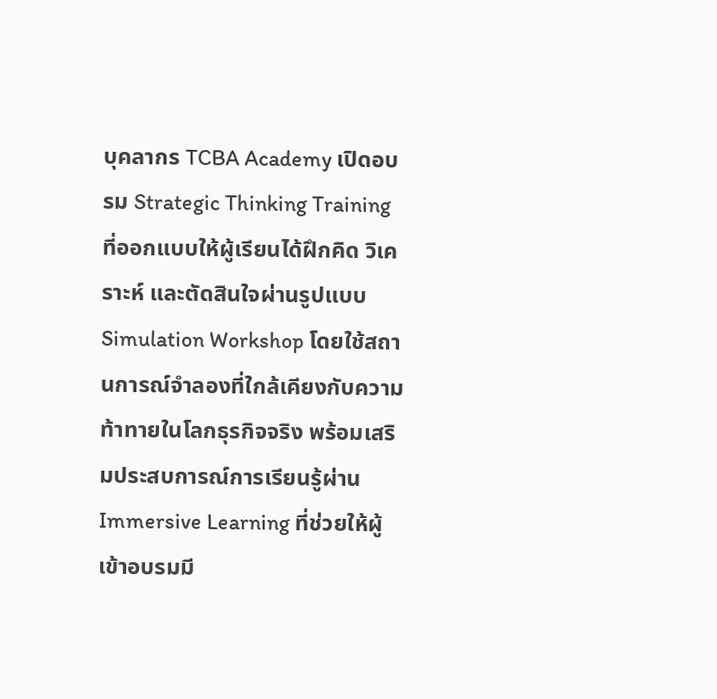บุคลากร TCBA Academy เปิดอบรม Strategic Thinking Training ที่ออกแบบให้ผู้เรียนได้ฝึกคิด วิเคราะห์ และตัดสินใจผ่านรูปแบบ Simulation Workshop โดยใช้สถานการณ์จำลองที่ใกล้เคียงกับความท้าทายในโลกธุรกิจจริง พร้อมเสริมประสบการณ์การเรียนรู้ผ่าน Immersive Learning ที่ช่วยให้ผู้เข้าอบรมมี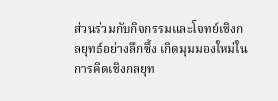ส่วนร่วมกับกิจกรรมและโจทย์เชิงกลยุทธ์อย่างลึกซึ้ง เกิดมุมมองใหม่ในการคิดเชิงกลยุท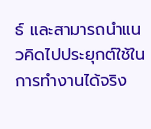ธ์ และสามารถนำแนวคิดไปประยุกต์ใช้ในการทำงานได้จริง